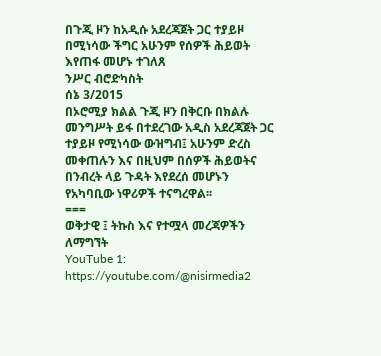በጉጂ ዞን ከአዲሱ አደረጃጀት ጋር ተያይዞ በሚነሳው ችግር አሁንም የሰዎች ሕይወት እየጠፋ መሆኑ ተገለጸ
ንሥር ብሮድካስት
ሰኔ 3/2015
በኦሮሚያ ክልል ጉጂ ዞን በቅርቡ በክልሉ መንግሥት ይፋ በተደረገው አዲስ አደረጃጀት ጋር ተያይዞ የሚነሳው ውዝግብ፤ አሁንም ድረስ መቀጠሉን እና በዚህም በሰዎች ሕይወትና በንብረት ላይ ጉዳት እየደረሰ መሆኑን የአካባቢው ነዋሪዎች ተናግረዋል፡፡
===
ወቅታዊ ፤ ትኩስ እና የተሟላ መረጃዎችን ለማግኘት
YouTube 1: https://youtube.com/@nisirmedia2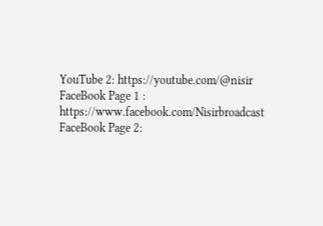YouTube 2: https://youtube.com/@nisir
FaceBook Page 1 : https://www.facebook.com/Nisirbroadcast
FaceBook Page 2: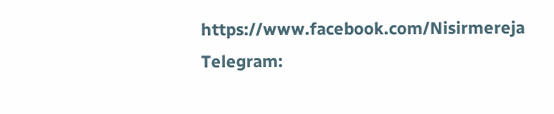https://www.facebook.com/Nisirmereja
Telegram: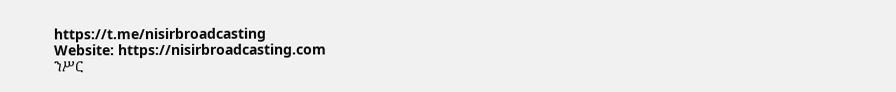https://t.me/nisirbroadcasting
Website: https://nisirbroadcasting.com
ንሥር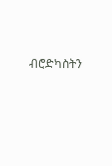ብሮድካስትን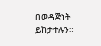በወዳጅነት ይከታተሉን።